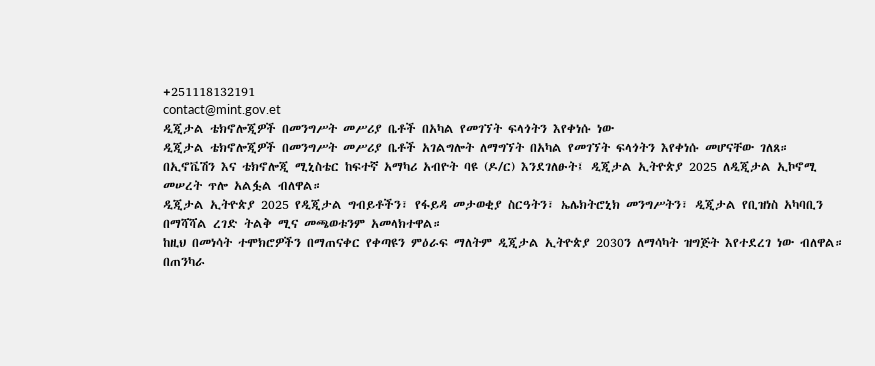+251118132191
contact@mint.gov.et
ዲጂታል ቴክኖሎጂዎች በመንግሥት መሥሪያ ቤቶች በአካል የመገኘት ፍላጎትን እየቀነሱ ነው
ዲጂታል ቴክኖሎጂዎች በመንግሥት መሥሪያ ቤቶች አገልግሎት ለማግኘት በአካል የመገኘት ፍላጎትን እየቀነሱ መሆናቸው ገለጸ።
በኢኖቬሽን እና ቴክኖሎጂ ሚኒስቴር ከፍተኛ አማካሪ አብዮት ባዩ (ዶ/ር) እንደገለፁት፤ ዲጂታል ኢትዮጵያ 2025 ለዲጂታል ኢኮኖሚ መሠረት ጥሎ አልፏል ብለዋል።
ዲጂታል ኢትዮጵያ 2025 የዲጂታል ግብይቶችን፣ የፋይዳ መታወቂያ ስርዓትን፣ ኤሌክትሮኒክ መንግሥትን፣ ዲጂታል የቢዝነስ አካባቢን በማሻሻል ረገድ ትልቅ ሚና መጫወቱንም አመላክተዋል።
ከዚህ በመነሳት ተሞክሮዎችን በማጠናቀር የቀጣዩን ምዕራፍ ማለትም ዲጂታል ኢትዮጵያ 2030ን ለማሳካት ዝግጅት እየተደረገ ነው ብለዋል።
በጠንካራ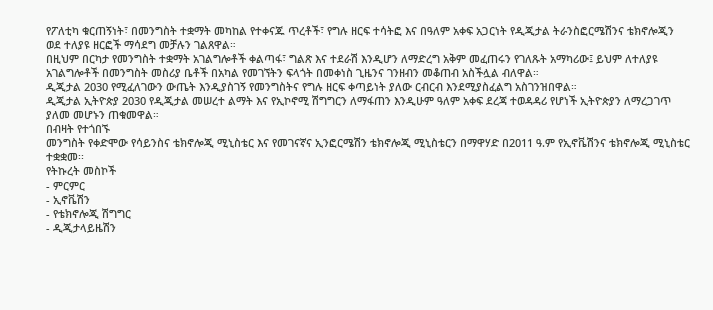የፖለቲካ ቁርጠኝነት፣ በመንግስት ተቋማት መካከል የተቀናጁ ጥረቶች፣ የግሉ ዘርፍ ተሳትፎ እና በዓለም አቀፍ አጋርነት የዲጂታል ትራንስፎርሜሽንና ቴክኖሎጂን ወደ ተለያዩ ዘርፎች ማሳደግ መቻሉን ገልጸዋል።
በዚህም በርካታ የመንግስት ተቋማት አገልግሎቶች ቀልጣፋ፣ ግልጽ እና ተደራሽ እንዲሆን ለማድረግ አቅም መፈጠሩን የገለጹት አማካሪው፤ ይህም ለተለያዩ አገልግሎቶች በመንግስት መስሪያ ቤቶች በአካል የመገኘትን ፍላጎት በመቀነስ ጊዜንና ገንዘብን መቆጠብ አስችሏል ብለዋል።
ዲጂታል 2030 የሚፈለገውን ውጤት እንዲያስገኝ የመንግስትና የግሉ ዘርፍ ቀጣይነት ያለው ርብርብ እንደሚያስፈልግ አስገንዝበዋል።
ዲጂታል ኢትዮጵያ 2030 የዲጂታል መሠረተ ልማት እና የኢኮኖሚ ሽግግርን ለማፋጠን እንዲሁም ዓለም አቀፍ ደረጃ ተወዳዳሪ የሆነች ኢትዮጵያን ለማረጋገጥ ያለመ መሆኑን ጠቁመዋል።
በብዛት የተጎበኙ
መንግስት የቀድሞው የሳይንስና ቴክኖሎጂ ሚኒስቴር እና የመገናኛና ኢንፎርሜሽን ቴክኖሎጂ ሚኒስቴርን በማዋሃድ በ2011 ዓ.ም የኢኖቬሽንና ቴክኖሎጂ ሚኒስቴር ተቋቋመ፡፡
የትኩረት መስኮች
- ምርምር
- ኢኖቬሽን
- የቴክኖሎጂ ሽግግር
- ዲጂታላይዜሽን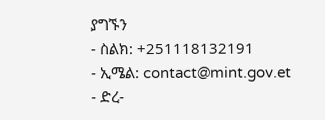ያግኙን
- ስልክ: +251118132191
- ኢሜል: contact@mint.gov.et
- ድረ-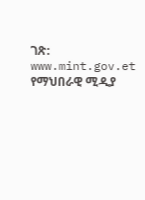ገጽ: www.mint.gov.et
የማህበራዊ ሚዲያ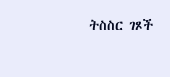ትስስር ገጾች